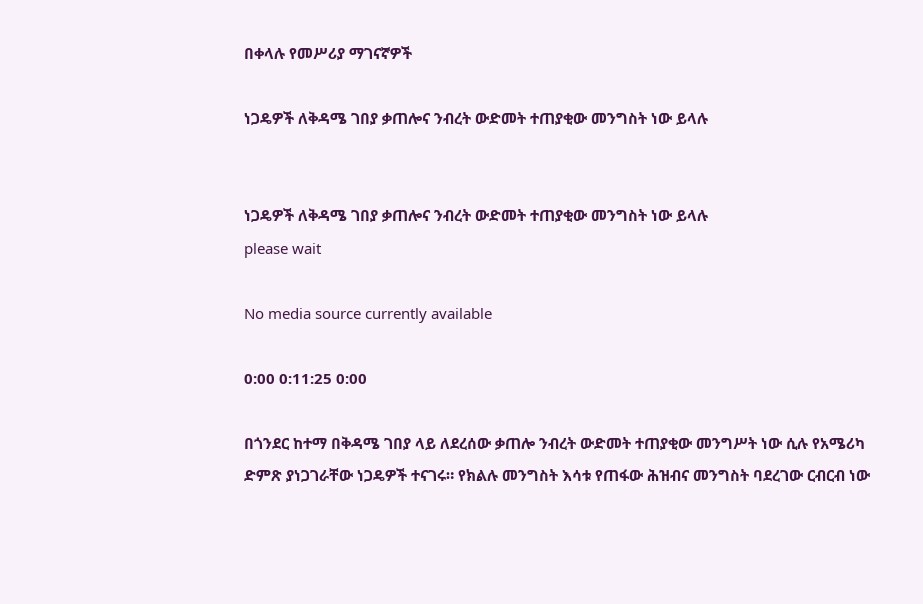በቀላሉ የመሥሪያ ማገናኛዎች

ነጋዴዎች ለቅዳሜ ገበያ ቃጠሎና ንብረት ውድመት ተጠያቂው መንግስት ነው ይላሉ


ነጋዴዎች ለቅዳሜ ገበያ ቃጠሎና ንብረት ውድመት ተጠያቂው መንግስት ነው ይላሉ
please wait

No media source currently available

0:00 0:11:25 0:00

በጎንደር ከተማ በቅዳሜ ገበያ ላይ ለደረሰው ቃጠሎ ንብረት ውድመት ተጠያቂው መንግሥት ነው ሲሉ የአሜሪካ ድምጽ ያነጋገራቸው ነጋዴዎች ተናገሩ። የክልሉ መንግስት እሳቱ የጠፋው ሕዝብና መንግስት ባደረገው ርብርብ ነው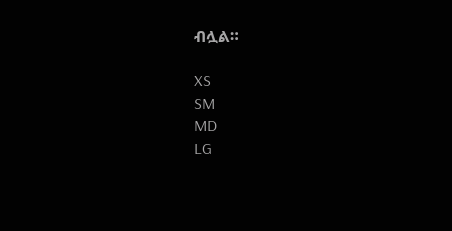ብሏል።

XS
SM
MD
LG